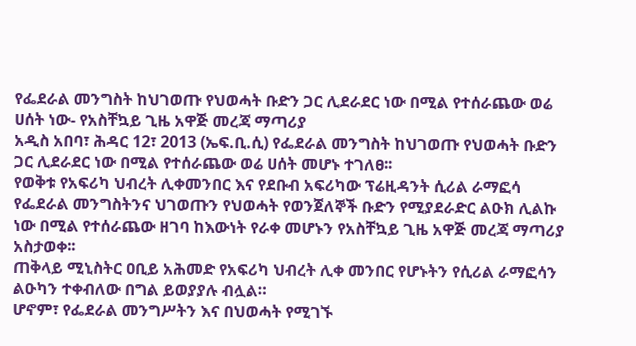የፌደራል መንግስት ከህገወጡ የህወሓት ቡድን ጋር ሊደራደር ነው በሚል የተሰራጨው ወሬ ሀሰት ነው- የአስቸኳይ ጊዜ አዋጅ መረጃ ማጣሪያ
አዲስ አበባ፣ ሕዳር 12፣ 2013 (ኤፍ.ቢ.ሲ) የፌደራል መንግስት ከህገወጡ የህወሓት ቡድን ጋር ሊደራደር ነው በሚል የተሰራጨው ወሬ ሀሰት መሆኑ ተገለፀ፡፡
የወቅቱ የአፍሪካ ህብረት ሊቀመንበር እና የደቡብ አፍሪካው ፕሬዚዳንት ሲሪል ራማፎሳ የፌደራል መንግስትንና ህገወጡን የህወሓት የወንጀለኞች ቡድን የሚያደራድር ልዑክ ሊልኩ ነው በሚል የተሰራጨው ዘገባ ከእውነት የራቀ መሆኑን የአስቸኳይ ጊዜ አዋጅ መረጃ ማጣሪያ አስታወቀ፡፡
ጠቅላይ ሚኒስትር ዐቢይ አሕመድ የአፍሪካ ህብረት ሊቀ መንበር የሆኑትን የሲሪል ራማፎሳን ልዑካን ተቀብለው በግል ይወያያሉ ብሏል።
ሆኖም፣ የፌደራል መንግሥትን እና በህወሓት የሚገኙ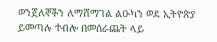ወንጀለኞችን ለማሸማገል ልዑካን ወደ ኢትዮጵያ ይመጣሉ ተብሎ በመሰራጨት ላይ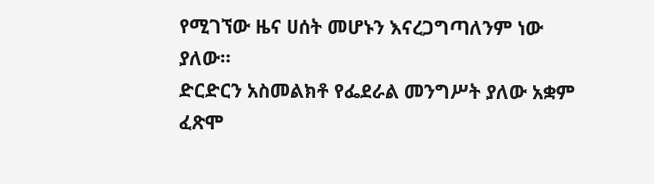የሚገኘው ዜና ሀሰት መሆኑን እናረጋግጣለንም ነው ያለው።
ድርድርን አስመልክቶ የፌደራል መንግሥት ያለው አቋም ፈጽሞ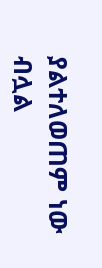ያልተለወጠም ነው ብሏል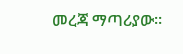መረጃ ማጣሪያው።